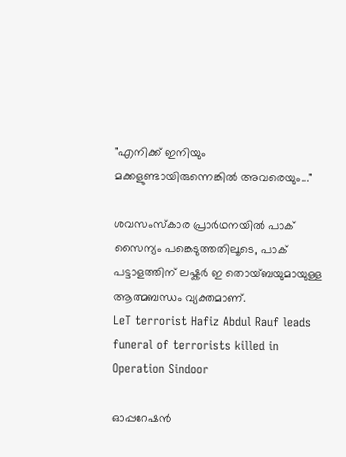"എനിക്ക് ഇനിയും മക്കളുണ്ടായിരുന്നെങ്കിൽ അവരെയും..."

ശവസംസ്കാര പ്രാർഥനയിൽ പാക് സൈന്യം പങ്കെടുത്തതിലൂടെ, പാക് പട്ടാളത്തിന് ലഷ്കർ ഇ തൊയ്ബയുമായുള്ള ആത്മബന്ധം വ്യക്തമാണ്.
LeT terrorist Hafiz Abdul Rauf leads funeral of terrorists killed in Operation Sindoor

ഓപ്പറേഷൻ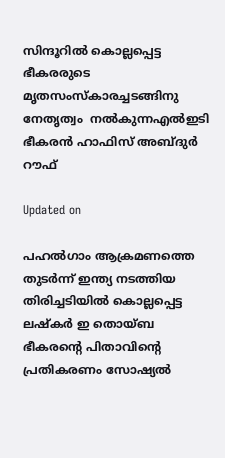സിന്ദൂറിൽ കൊല്ലപ്പെട്ട ഭീകരരുടെ മൃതസംസ്കാരച്ചടങ്ങിനു നേതൃത്വം  നൽകുന്നഎൽഇടി ഭീകരൻ ഹാഫിസ് അബ്ദുർ റൗഫ്

Updated on

പഹൽഗാം ആക്രമണത്തെ തുടർന്ന് ഇന്ത്യ നടത്തിയ തിരിച്ചടിയിൽ കൊല്ലപ്പെട്ട ലഷ്കർ ഇ തൊയ്ബ ഭീകരന്‍റെ പിതാവിന്‍റെ പ്രതികരണം സോഷ്യൽ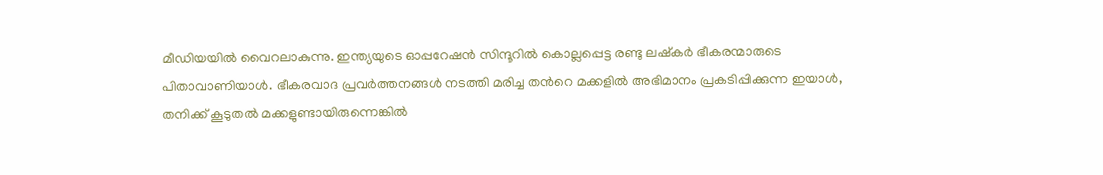മീഡിയയിൽ വൈറലാകുന്നു. ഇന്ത്യയുടെ ഓപ്പറേഷൻ സിന്ദൂറിൽ കൊല്ലപ്പെട്ട രണ്ടു ലഷ്കർ ഭീകരന്മാരുടെ പിതാവാണിയാൾ. ഭീകരവാദ പ്രവർത്തനങ്ങൾ നടത്തി മരിച്ച തന്‍റെ മക്കളിൽ അഭിമാനം പ്രകടിപ്പിക്കുന്ന ഇയാൾ, തനിക്ക് കൂടുതൽ മക്കളുണ്ടായിരുന്നെങ്കിൽ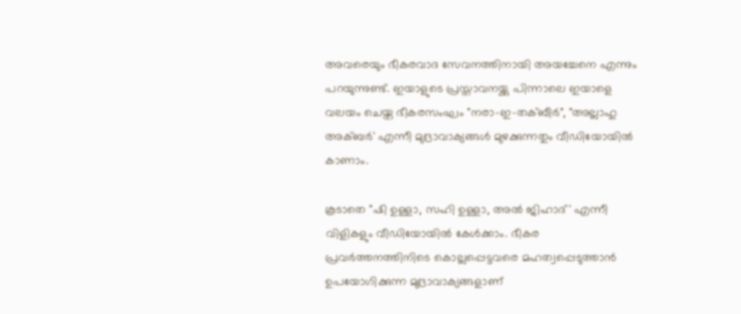അവരെയും ഭീകരവാദ സേവനത്തിനായി അയച്ചേനെ എന്നും പറയുന്നുണ്ട്. ഇയാളുടെ പ്രസ്താവനയ്ക്കു പിന്നാലെ ഇയാളെ വലയം ചെയ്ത ഭീകരസംഘം "നരാ-ഇ-തക്ബീർ", "അല്ലാഹു അക്ബർ' എന്നീ മുദ്രാവാക്യങ്ങൾ മുഴക്കുന്നതും വീഡിയോയിൽ കാണാം.

കൂടാതെ "ഷി ഉള്ളാ, സഹി ഉള്ളാ, അൽ ജിഹാദ്' എന്നീ വിളികളും വീഡിയോയിൽ കേൾക്കാം. ഭീകര പ്രവർത്തനത്തിനിടെ കൊല്ലപ്പെട്ടവരെ മഹത്വപ്പെടുത്താൻ ഉപയോഗിക്കുന്ന മുദ്രാവാക്യങ്ങളാണ്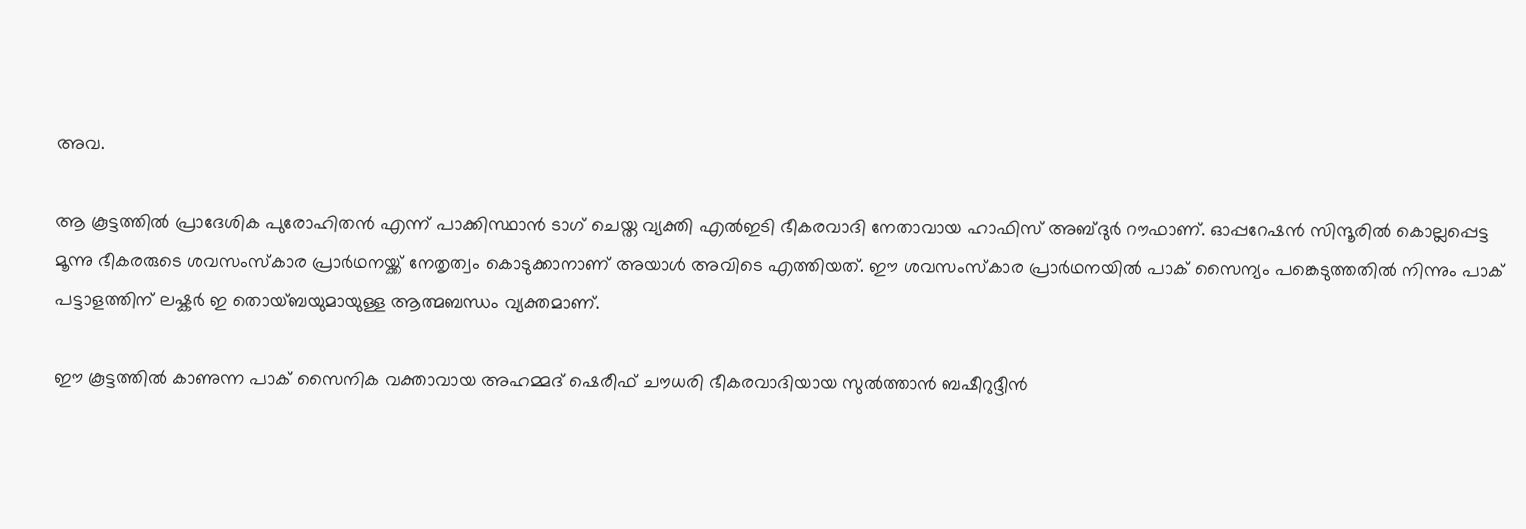അവ.

ആ കൂട്ടത്തിൽ പ്രാദേശിക പുരോഹിതൻ എന്ന് പാക്കിസ്ഥാൻ ടാഗ് ചെയ്ത വ്യക്തി എൽഇടി ഭീകരവാദി നേതാവായ ഹാഫിസ് അബ്ദുർ റൗഫാണ്. ഓപ്പറേഷൻ സിന്ദൂരിൽ കൊല്ലപ്പെട്ട മൂന്നു ഭീകരരുടെ ശവസംസ്കാര പ്രാർഥനയ്ക്ക് നേതൃത്വം കൊടുക്കാനാണ് അയാൾ അവിടെ എത്തിയത്. ഈ ശവസംസ്കാര പ്രാർഥനയിൽ പാക് സൈന്യം പങ്കെടുത്തതിൽ‌ നിന്നും പാക് പട്ടാളത്തിന് ലഷ്കർ ഇ തൊയ്ബയുമായുള്ള ആത്മബന്ധം വ്യക്തമാണ്.

ഈ കൂട്ടത്തിൽ കാണുന്ന പാക് സൈനിക വക്താവായ അഹമ്മദ് ഷെരീഫ് ചൗധരി ഭീകരവാദിയായ സുൽത്താൻ ബഷീറുദ്ദീൻ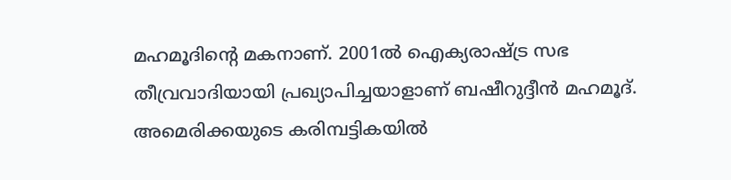മഹമൂദിന്‍റെ മകനാണ്. 2001ൽ ഐക്യരാഷ്ട്ര സഭ തീവ്രവാദിയായി പ്രഖ്യാപിച്ചയാളാണ് ബഷീറുദ്ദീൻ മഹമൂദ്. അമെരിക്കയുടെ കരിമ്പട്ടികയിൽ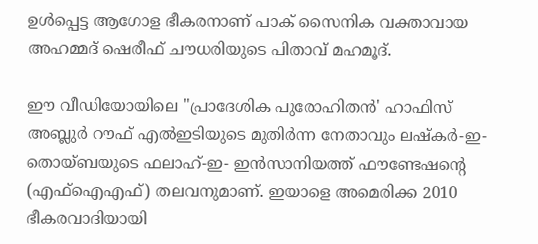ഉൾപ്പെട്ട ആഗോള ഭീകരനാണ് പാക് സൈനിക വക്താവായ അഹമ്മദ് ഷെരീഫ് ചൗധരിയുടെ പിതാവ് മഹമൂദ്.

ഈ വീഡിയോയിലെ "പ്രാദേശിക പുരോഹിതൻ' ഹാഫിസ് അബ്ലുർ റൗഫ് എൽഇടിയുടെ മുതിർന്ന നേതാവും ലഷ്കർ-ഇ-തൊയ്ബയുടെ ഫലാഹ്-ഇ- ഇൻസാനിയത്ത് ഫൗണ്ടേഷന്‍റെ (എഫ്ഐഎഫ്) തലവനുമാണ്. ഇയാളെ അമെരിക്ക 2010 ഭീകരവാദിയായി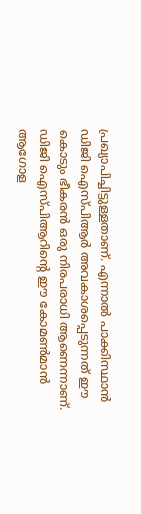പ്രഖ്യാപിച്ചിട്ടുള്ളതാണ്. എന്നാൽ പാക്കിസ്ഥാൻ ഡിജി ഐസ്പിആർ അവകാശപ്പെടുന്നത് ഈ കൊടും ഭീകരൻ ഒരു നിരപരാധി ആണെന്നാണ്. ഡിജി ഐസ്പിആറിന്‍റെ ഈ കോമൺമാൻ ആഗോള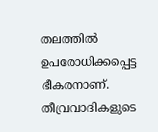തലത്തിൽ ഉപരോധിക്കപ്പെട്ട ഭീകരനാണ്. തീവ്രവാദികളുടെ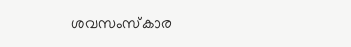ശവസംസ്കാര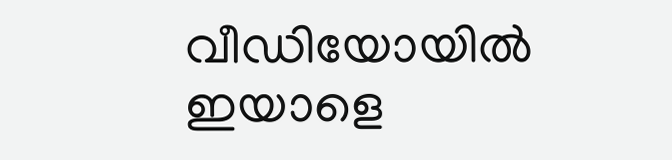വീഡിയോയിൽ ഇയാളെ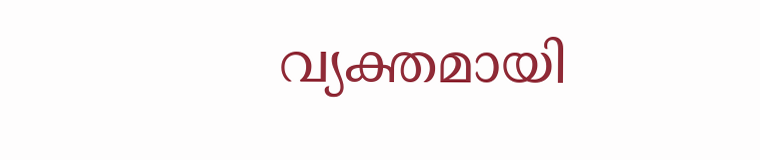വ്യക്തമായി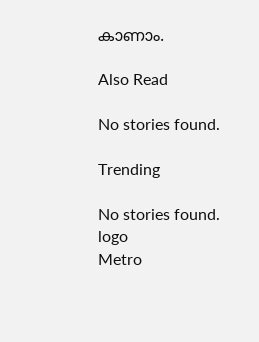കാണാം.

Also Read

No stories found.

Trending

No stories found.
logo
Metro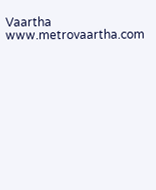Vaartha
www.metrovaartha.com